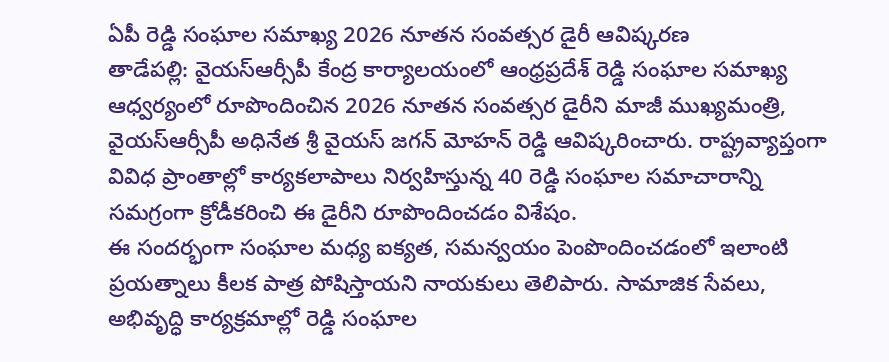ఏపీ రెడ్డి సంఘాల సమాఖ్య 2026 నూతన సంవత్సర డైరీ ఆవిష్కరణ
తాడేపల్లి: వైయస్ఆర్సీపీ కేంద్ర కార్యాలయంలో ఆంధ్రప్రదేశ్ రెడ్డి సంఘాల సమాఖ్య ఆధ్వర్యంలో రూపొందించిన 2026 నూతన సంవత్సర డైరీని మాజీ ముఖ్యమంత్రి, వైయస్ఆర్సీపీ అధినేత శ్రీ వైయస్ జగన్ మోహన్ రెడ్డి ఆవిష్కరించారు. రాష్ట్రవ్యాప్తంగా వివిధ ప్రాంతాల్లో కార్యకలాపాలు నిర్వహిస్తున్న 40 రెడ్డి సంఘాల సమాచారాన్ని సమగ్రంగా క్రోడీకరించి ఈ డైరీని రూపొందించడం విశేషం.
ఈ సందర్భంగా సంఘాల మధ్య ఐక్యత, సమన్వయం పెంపొందించడంలో ఇలాంటి ప్రయత్నాలు కీలక పాత్ర పోషిస్తాయని నాయకులు తెలిపారు. సామాజిక సేవలు, అభివృద్ధి కార్యక్రమాల్లో రెడ్డి సంఘాల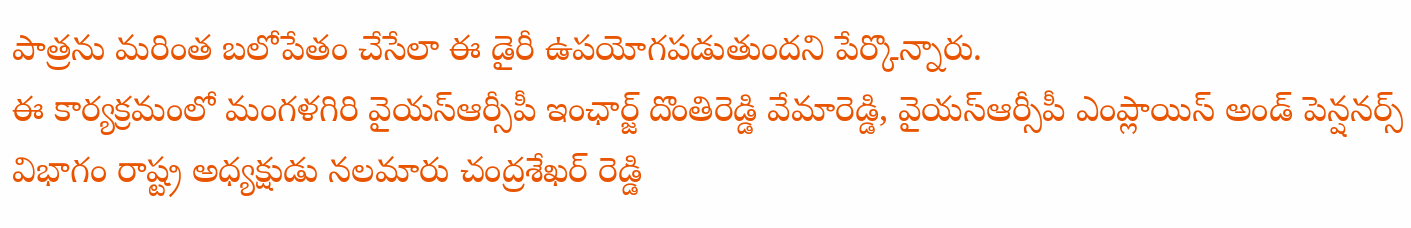పాత్రను మరింత బలోపేతం చేసేలా ఈ డైరీ ఉపయోగపడుతుందని పేర్కొన్నారు.
ఈ కార్యక్రమంలో మంగళగిరి వైయస్ఆర్సీపీ ఇంఛార్జ్ దొంతిరెడ్డి వేమారెడ్డి, వైయస్ఆర్సీపీ ఎంప్లాయిస్ అండ్ పెన్షనర్స్ విభాగం రాష్ట్ర అధ్యక్షుడు నలమారు చంద్రశేఖర్ రెడ్డి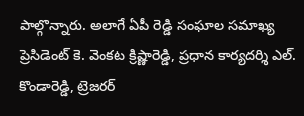పాల్గొన్నారు. అలాగే ఏపీ రెడ్డి సంఘాల సమాఖ్య ప్రెసిడెంట్ కె. వెంకట క్రిష్ణారెడ్డి, ప్రధాన కార్యదర్శి ఎల్. కొండారెడ్డి, ట్రెజరర్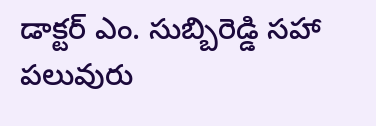డాక్టర్ ఎం. సుబ్బిరెడ్డి సహా పలువురు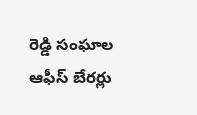రెడ్డి సంఘాల ఆఫీస్ బేరర్లు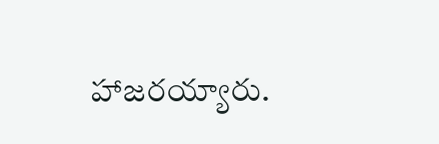హాజరయ్యారు.